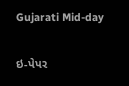Gujarati Mid-day

ઇ-પેપર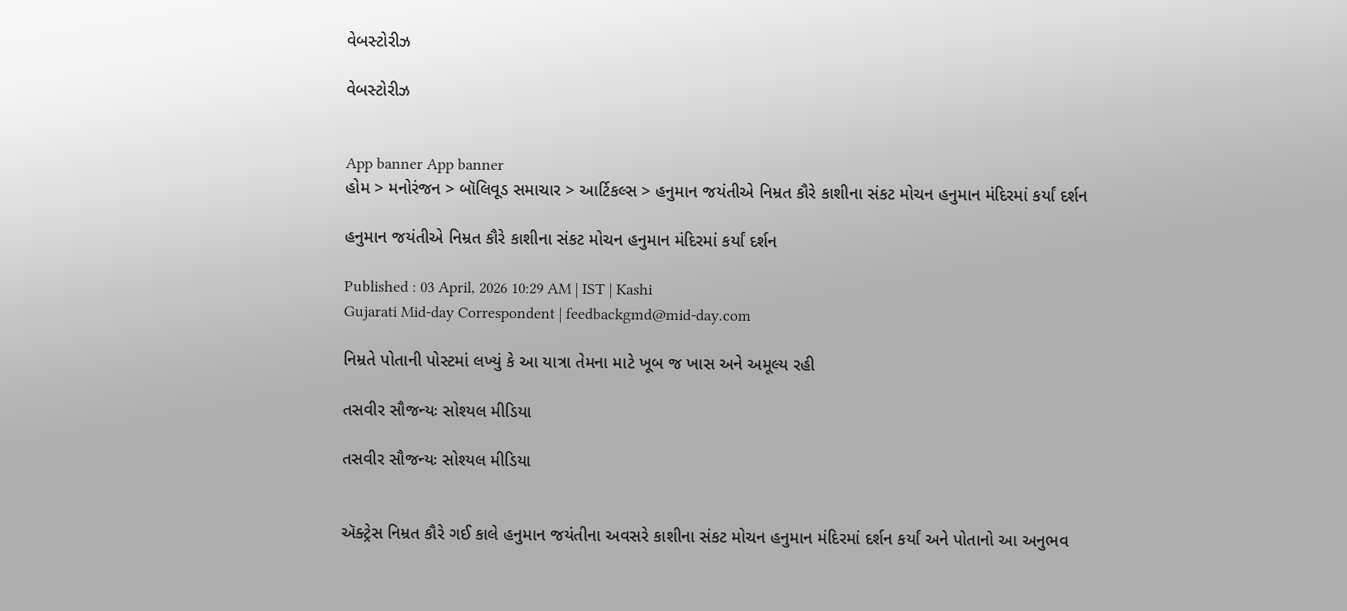વેબસ્ટોરીઝ

વેબસ્ટોરીઝ


App banner App banner
હોમ > મનોરંજન > બૉલિવૂડ સમાચાર > આર્ટિકલ્સ > હનુમાન જયંતીએ નિમ્રત કૌરે કાશીના સંકટ મોચન હનુમાન મંદિરમાં કર્યાં દર્શન

હનુમાન જયંતીએ નિમ્રત કૌરે કાશીના સંકટ મોચન હનુમાન મંદિરમાં કર્યાં દર્શન

Published : 03 April, 2026 10:29 AM | IST | Kashi
Gujarati Mid-day Correspondent | feedbackgmd@mid-day.com

નિમ્રતે પોતાની પોસ્ટમાં લખ્યું કે આ યાત્રા તેમના માટે ખૂબ જ ખાસ અને અમૂલ્ય રહી

તસવીર સૌજન્યઃ સોશ્યલ મીડિયા

તસવીર સૌજન્યઃ સોશ્યલ મીડિયા


ઍક્ટ્રેસ નિમ્રત કૌરે ગઈ કાલે હનુમાન જયંતીના અવસરે કાશીના સંકટ મોચન હનુમાન મંદિરમાં દર્શન કર્યાં અને પોતાનો આ અનુભવ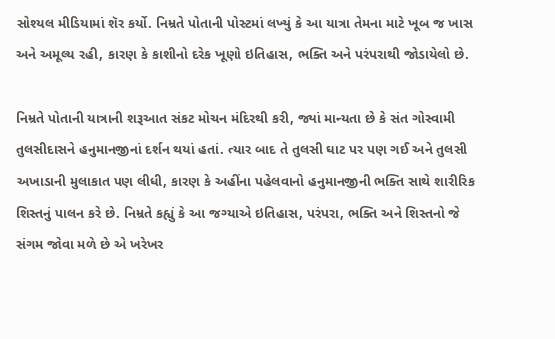સોશ્યલ મીડિયામાં શૅર કર્યો. નિમ્રતે પોતાની પોસ્ટમાં લખ્યું કે આ યાત્રા તેમના માટે ખૂબ જ ખાસ અને અમૂલ્ય રહી, કારણ કે કાશીનો દરેક ખૂણો ઇતિહાસ, ભક્તિ અને પરંપરાથી જોડાયેલો છે.

નિમ્રતે પોતાની યાત્રાની શરૂઆત સંકટ મોચન મંદિરથી કરી, જ્યાં માન્યતા છે કે સંત ગોસ્વામી તુલસીદાસને હનુમાનજીનાં દર્શન થયાં હતાં. ત્યાર બાદ તે તુલસી ઘાટ પર પણ ગઈ અને તુલસી અખાડાની મુલાકાત પણ લીધી, કારણ કે અહીંના પહેલવાનો હનુમાનજીની ભક્તિ સાથે શારીરિક શિસ્તનું પાલન કરે છે. નિમ્રતે કહ્યું કે આ જગ્યાએ ઇતિહાસ, પરંપરા, ભક્તિ અને શિસ્તનો જે સંગમ જોવા મળે છે એ ખરેખર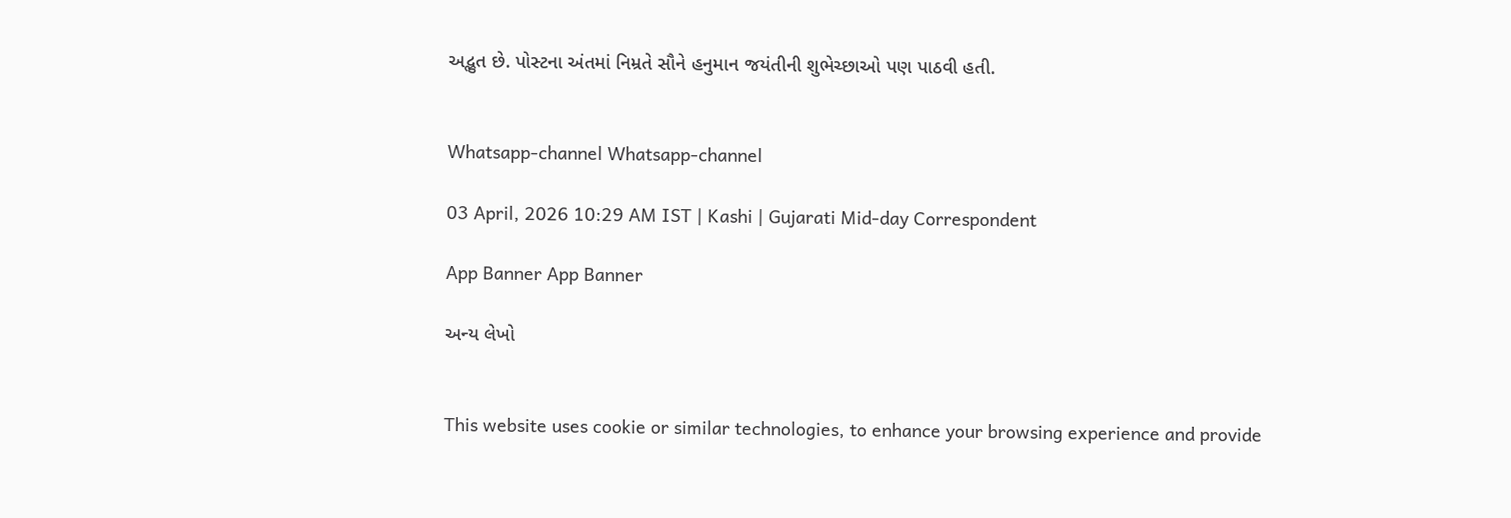અદ્ભુત છે. પોસ્ટના અંતમાં નિમ્રતે સૌને હનુમાન જયંતીની શુભેચ્છાઓ પણ પાઠવી હતી.


Whatsapp-channel Whatsapp-channel

03 April, 2026 10:29 AM IST | Kashi | Gujarati Mid-day Correspondent

App Banner App Banner

અન્ય લેખો


This website uses cookie or similar technologies, to enhance your browsing experience and provide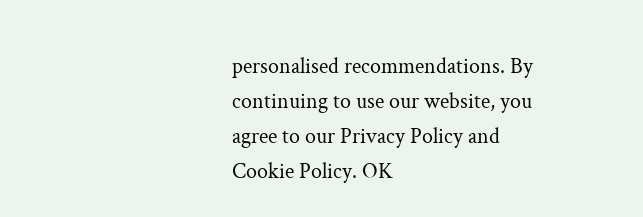personalised recommendations. By continuing to use our website, you agree to our Privacy Policy and Cookie Policy. OK